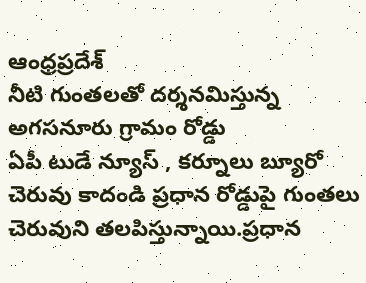ఆంధ్రప్రదేశ్
నీటి గుంతలతో దర్శనమిస్తున్న అగసనూరు గ్రామం రోడ్డు
ఏపీ టుడే న్యూస్ , కర్నూలు బ్యూరో
చెరువు కాదండి ప్రధాన రోడ్డుపై గుంతలు చెరువుని తలపిస్తున్నాయి.ప్రధాన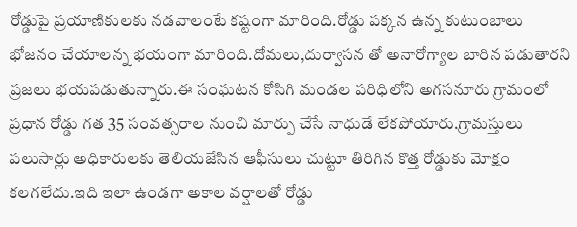రోడ్డుపై ప్రయాణికులకు నడవాలంటే కష్టంగా మారింది.రోడ్డు పక్కన ఉన్న కుటుంబాలు భోజనం చేయాలన్న భయంగా మారింది.దోమలు,దుర్వాసన తో అనారోగ్యాల బారిన పడుతారని ప్రజలు భయపడుతున్నారు.ఈ సంఘటన కోసిగి మండల పరిధిలోని అగసనూరు గ్రామంలో ప్రధాన రోడ్డు గత 35 సంవత్సరాల నుంచి మార్పు చేసే నాధుడే లేకపోయారు.గ్రామస్తులు పలుసార్లు అధికారులకు తెలియజేసిన ఆఫీసులు చుట్టూ తిరిగిన కొత్త రోడ్డుకు మోక్షం కలగలేదు.ఇది ఇలా ఉండగా అకాల వర్షాలతో రోడ్డు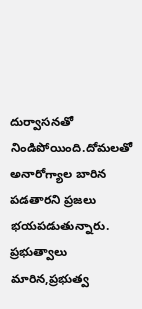దుర్వాసనతో నిండిపోయింది.దోమలతో అనారోగ్యాల బారిన పడతారని ప్రజలు భయపడుతున్నారు. ప్రభుత్వాలు మారిన,ప్రభుత్వ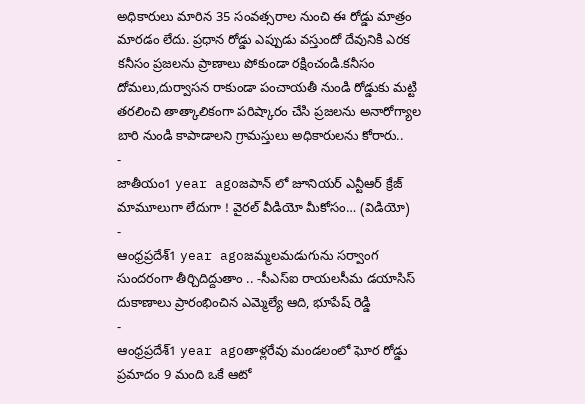అధికారులు మారిన 35 సంవత్సరాల నుంచి ఈ రోడ్డు మాత్రం మారడం లేదు. ప్రధాన రోడ్డు ఎప్పుడు వస్తుందో దేవునికి ఎరక కనీసం ప్రజలను ప్రాణాలు పోకుండా రక్షించండి.కనీసం దోమలు,దుర్వాసన రాకుండా పంచాయతీ నుండి రోడ్డుకు మట్టి తరలించి తాత్కాలికంగా పరిష్కారం చేసి ప్రజలను అనారోగ్యాల బారి నుండి కాపాడాలని గ్రామస్తులు అధికారులను కోరారు..
-
జాతీయం1 year agoజపాన్ లో జూనియర్ ఎన్టీఆర్ క్రేజ్ మామూలుగా లేదుగా ! వైరల్ వీడియో మీకోసం… (విడియో)
-
ఆంధ్రప్రదేశ్1 year agoజమ్మలమడుగును సర్వాంగ సుందరంగా తీర్చిదిద్దుతాం .. -సీఎస్ఐ రాయలసీమ డయాసిస్ దుకాణాలు ప్రారంభించిన ఎమ్మెల్యే ఆది, భూపేష్ రెడ్డి
-
ఆంధ్రప్రదేశ్1 year agoతాళ్లరేవు మండలంలో ఘోర రోడ్డు ప్రమాదం 9 మంది ఒకే ఆటో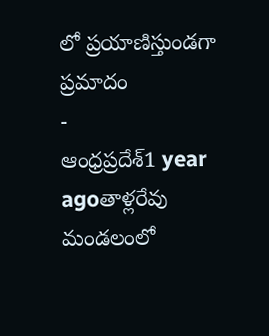లో ప్రయాణిస్తుండగా ప్రమాదం
-
ఆంధ్రప్రదేశ్1 year agoతాళ్లరేవు మండలంలో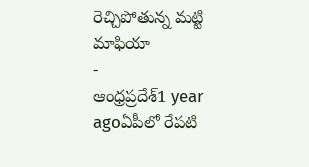రెచ్చిపోతున్న మట్టి మాఫియా
-
ఆంధ్రప్రదేశ్1 year agoఏపీలో రేపటి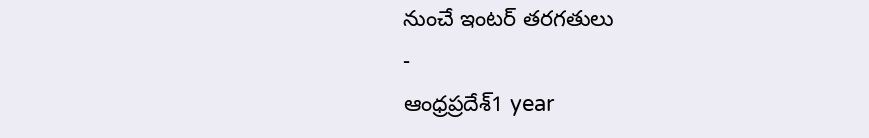నుంచే ఇంటర్ తరగతులు
-
ఆంధ్రప్రదేశ్1 year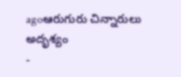agoఆరుగురు చిన్నారులు అదృశ్యం
-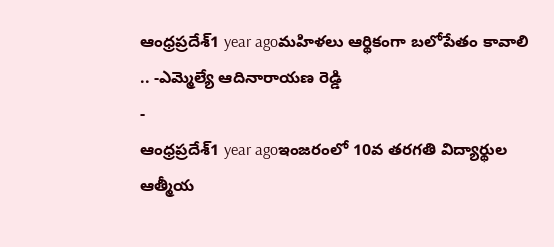ఆంధ్రప్రదేశ్1 year agoమహిళలు ఆర్థికంగా బలోపేతం కావాలి .. -ఎమ్మెల్యే ఆదినారాయణ రెడ్డి
-
ఆంధ్రప్రదేశ్1 year agoఇంజరంలో 10వ తరగతి విద్యార్థుల ఆత్మీయ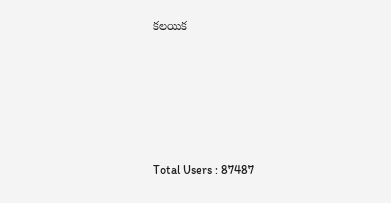కలయిక







Total Users : 87487